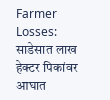Farmer Losses: साडेसात लाख हेक्टर पिकांवर आघात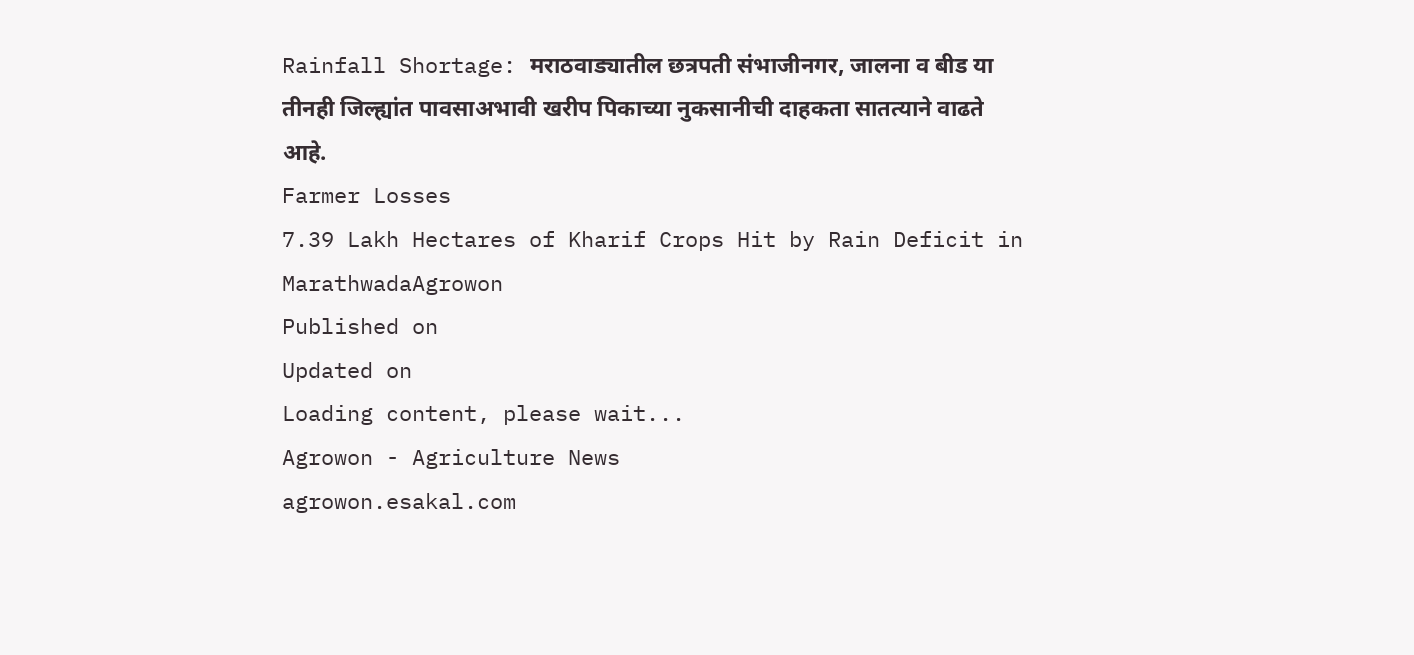Rainfall Shortage: मराठवाड्यातील छत्रपती संभाजीनगर, जालना व बीड या तीनही जिल्ह्यांत पावसाअभावी खरीप पिकाच्या नुकसानीची दाहकता सातत्याने वाढते आहे.
Farmer Losses
7.39 Lakh Hectares of Kharif Crops Hit by Rain Deficit in MarathwadaAgrowon
Published on
Updated on
Loading content, please wait...
Agrowon - Agriculture News
agrowon.esakal.com